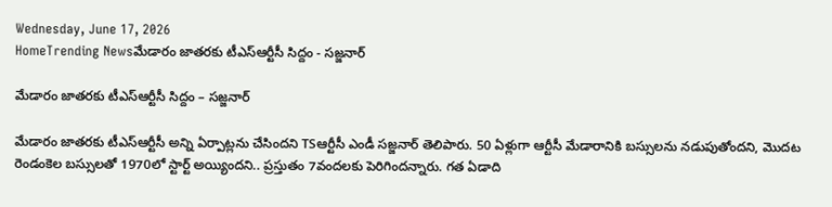Wednesday, June 17, 2026
HomeTrending Newsమేడారం జాతరకు టీఎస్‌ఆర్టీసీ సిద్దం - సజ్జనార్

మేడారం జాతరకు టీఎస్‌ఆర్టీసీ సిద్దం – సజ్జనార్

మేడారం జాతరకు టీఎస్‌ఆర్టీసీ అన్ని ఏర్పాట్లను చేసిందని TSఆర్టీసీ ఎండీ సజ్జనార్ తెలిపారు. 50 ఏళ్లుగా ఆర్టీసీ మేడారానికి బస్సులను నడుపుతోందని, మొదట రెండంకెల బస్సులతో 1970లో స్టార్ట్ అయ్యిందని.. ప్రస్తుతం 7వందలకు పెరిగిందన్నారు. గత ఏడాది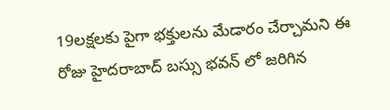19లక్షలకు పైగా భక్తులను మేడారం చేర్చామని ఈ రోజు హైదరాబాద్ బస్సు భవన్ లో జరిగిన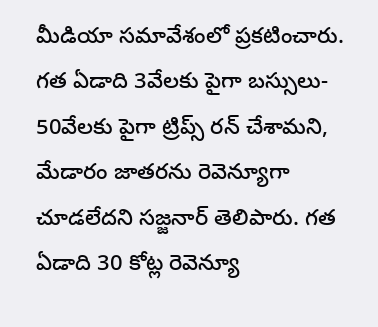మీడియా సమావేశంలో ప్రకటించారు. గత ఏడాది 3వేలకు పైగా బస్సులు- 50వేలకు పైగా ట్రిప్స్ రన్ చేశామని, మేడారం జాతరను రెవెన్యూగా చూడలేదని సజ్జనార్ తెలిపారు. గత ఏడాది 30 కోట్ల రెవెన్యూ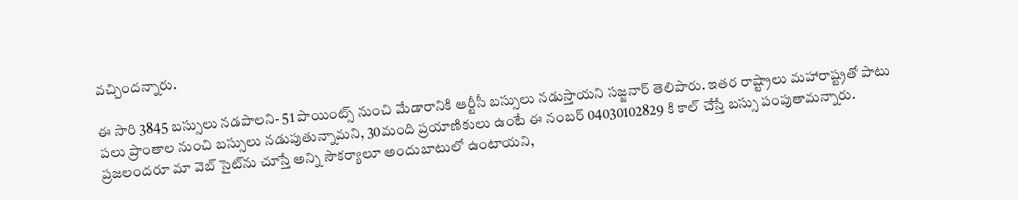వచ్చిందన్నారు.

ఈ సారి 3845 బస్సులు నడపాలని- 51 పాయింట్స్ నుంచి మేడారానికి ఆర్టీసీ బస్సులు నడుస్తాయని సజ్జనార్ తెలిపారు. ఇతర రాష్ట్రాలు మహారాష్ట్రతో పాటు పలు ప్రాంతాల నుంచి బస్సులు నడుపుతున్నామని, 30మంది ప్రయాణికులు ఉంటే ఈ నంబర్ 04030102829 కి కాల్ చేస్తే బస్సు పంపుతామన్నారు. ప్రజలందరూ మా వెబ్ సైట్‌ను చూస్తే అన్ని సౌకర్యాలూ అందుబాటులో ఉంటాయని,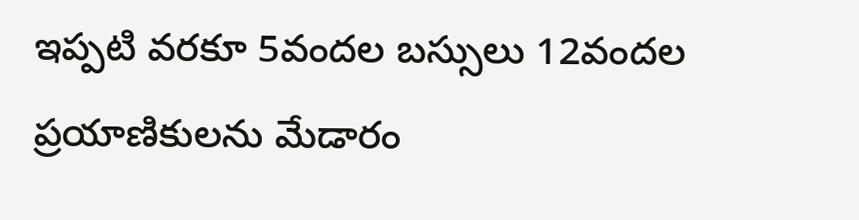ఇప్పటి వరకూ 5వందల బస్సులు 12వందల ప్రయాణికులను మేడారం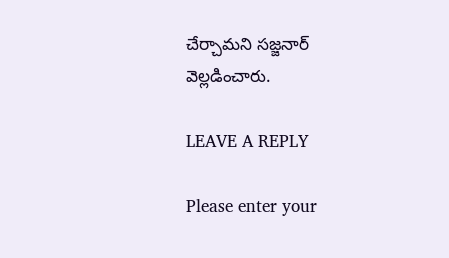చేర్చామని సజ్జనార్ వెల్లడించారు.

LEAVE A REPLY

Please enter your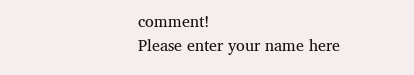comment!
Please enter your name here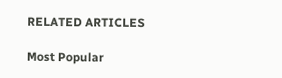RELATED ARTICLES

Most Popular